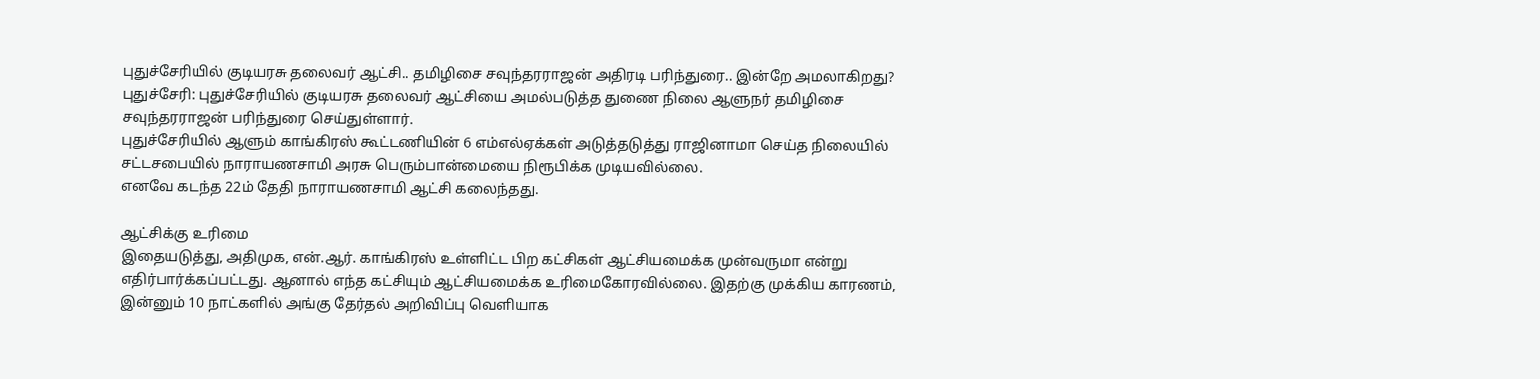புதுச்சேரியில் குடியரசு தலைவர் ஆட்சி.. தமிழிசை சவுந்தரராஜன் அதிரடி பரிந்துரை.. இன்றே அமலாகிறது?
புதுச்சேரி: புதுச்சேரியில் குடியரசு தலைவர் ஆட்சியை அமல்படுத்த துணை நிலை ஆளுநர் தமிழிசை சவுந்தரராஜன் பரிந்துரை செய்துள்ளார்.
புதுச்சேரியில் ஆளும் காங்கிரஸ் கூட்டணியின் 6 எம்எல்ஏக்கள் அடுத்தடுத்து ராஜினாமா செய்த நிலையில் சட்டசபையில் நாராயணசாமி அரசு பெரும்பான்மையை நிரூபிக்க முடியவில்லை.
எனவே கடந்த 22ம் தேதி நாராயணசாமி ஆட்சி கலைந்தது.

ஆட்சிக்கு உரிமை
இதையடுத்து, அதிமுக, என்.ஆர். காங்கிரஸ் உள்ளிட்ட பிற கட்சிகள் ஆட்சியமைக்க முன்வருமா என்று எதிர்பார்க்கப்பட்டது. ஆனால் எந்த கட்சியும் ஆட்சியமைக்க உரிமைகோரவில்லை. இதற்கு முக்கிய காரணம், இன்னும் 10 நாட்களில் அங்கு தேர்தல் அறிவிப்பு வெளியாக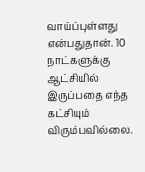வாய்ப்புள்ளது என்பதுதான். 10 நாட்களுக்கு ஆட்சியில் இருப்பதை எந்த கட்சியும் விரும்பவில்லை.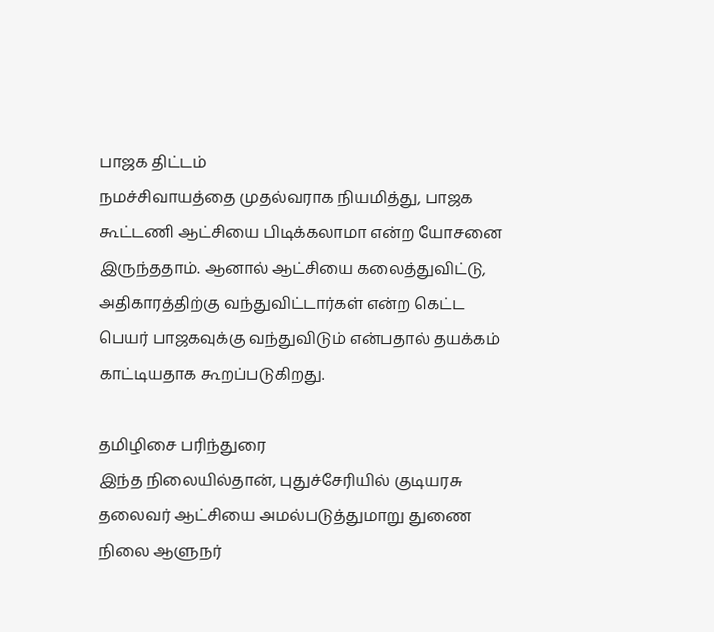பாஜக திட்டம்
நமச்சிவாயத்தை முதல்வராக நியமித்து, பாஜக கூட்டணி ஆட்சியை பிடிக்கலாமா என்ற யோசனை இருந்ததாம். ஆனால் ஆட்சியை கலைத்துவிட்டு, அதிகாரத்திற்கு வந்துவிட்டார்கள் என்ற கெட்ட பெயர் பாஜகவுக்கு வந்துவிடும் என்பதால் தயக்கம் காட்டியதாக கூறப்படுகிறது.

தமிழிசை பரிந்துரை
இந்த நிலையில்தான், புதுச்சேரியில் குடியரசு தலைவர் ஆட்சியை அமல்படுத்துமாறு துணை நிலை ஆளுநர்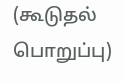(கூடுதல் பொறுப்பு)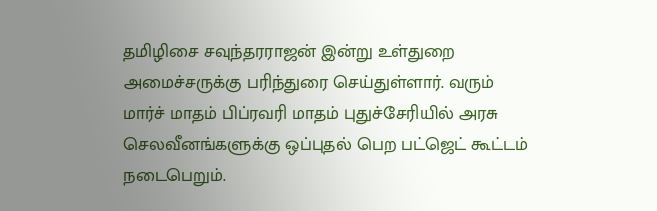தமிழிசை சவுந்தரராஜன் இன்று உள்துறை அமைச்சருக்கு பரிந்துரை செய்துள்ளார். வரும் மார்ச் மாதம் பிப்ரவரி மாதம் புதுச்சேரியில் அரசு செலவீனங்களுக்கு ஒப்புதல் பெற பட்ஜெட் கூட்டம் நடைபெறும்.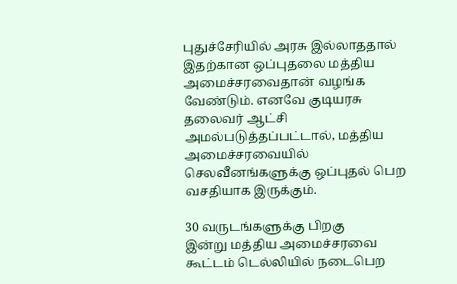புதுச்சேரியில் அரசு இல்லாததால் இதற்கான ஒப்புதலை மத்திய அமைச்சரவைதான் வழங்க வேண்டும். எனவே குடியரசு தலைவர் ஆட்சி அமல்படுத்தப்பட்டால், மத்திய அமைச்சரவையில் செலவீனங்களுக்கு ஒப்புதல் பெற வசதியாக இருக்கும்.

30 வருடங்களுக்கு பிறகு
இன்று மத்திய அமைச்சரவை கூட்டம் டெல்லியில் நடைபெற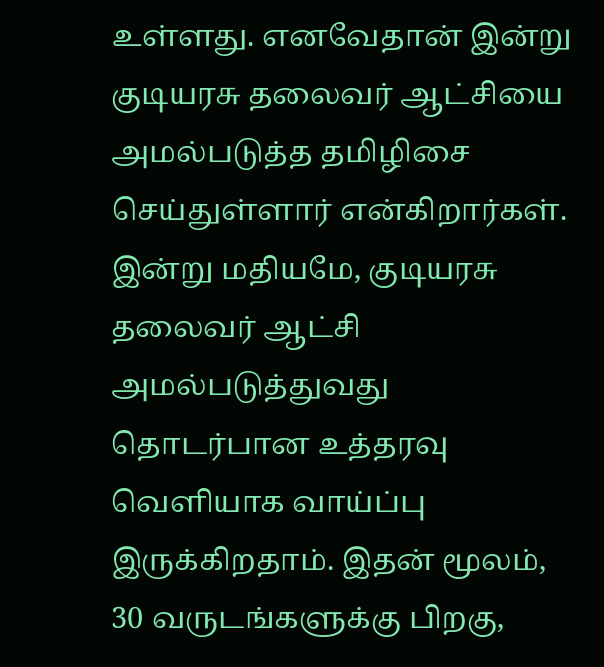உள்ளது. எனவேதான் இன்று குடியரசு தலைவர் ஆட்சியை அமல்படுத்த தமிழிசை செய்துள்ளார் என்கிறார்கள். இன்று மதியமே, குடியரசு தலைவர் ஆட்சி அமல்படுத்துவது தொடர்பான உத்தரவு வெளியாக வாய்ப்பு இருக்கிறதாம். இதன் மூலம், 30 வருடங்களுக்கு பிறகு,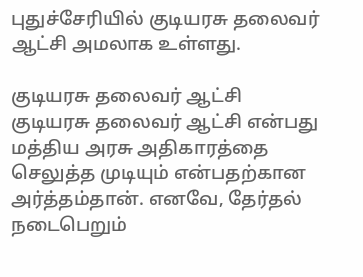புதுச்சேரியில் குடியரசு தலைவர் ஆட்சி அமலாக உள்ளது.

குடியரசு தலைவர் ஆட்சி
குடியரசு தலைவர் ஆட்சி என்பது மத்திய அரசு அதிகாரத்தை செலுத்த முடியும் என்பதற்கான அர்த்தம்தான். எனவே, தேர்தல் நடைபெறும்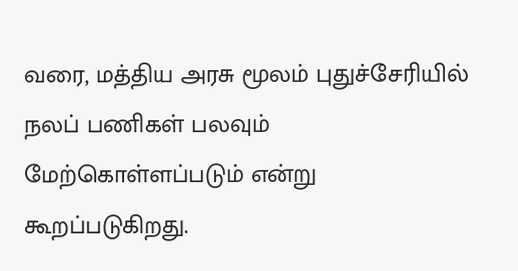வரை, மத்திய அரசு மூலம் புதுச்சேரியில் நலப் பணிகள் பலவும் மேற்கொள்ளப்படும் என்று கூறப்படுகிறது.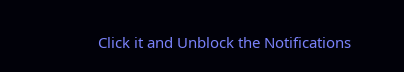Click it and Unblock the Notifications